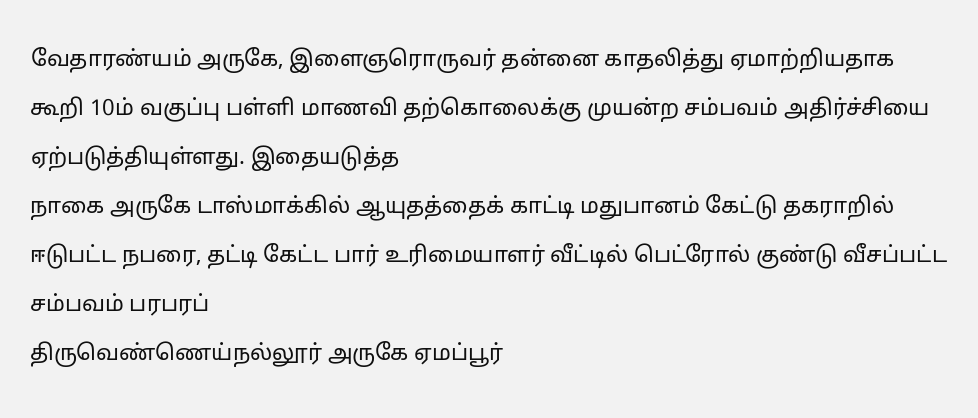வேதாரண்யம் அருகே, இளைஞரொருவர் தன்னை காதலித்து ஏமாற்றியதாக கூறி 10ம் வகுப்பு பள்ளி மாணவி தற்கொலைக்கு முயன்ற சம்பவம் அதிர்ச்சியை ஏற்படுத்தியுள்ளது. இதையடுத்த
நாகை அருகே டாஸ்மாக்கில் ஆயுதத்தைக் காட்டி மதுபானம் கேட்டு தகராறில் ஈடுபட்ட நபரை, தட்டி கேட்ட பார் உரிமையாளர் வீட்டில் பெட்ரோல் குண்டு வீசப்பட்ட சம்பவம் பரபரப்
திருவெண்ணெய்நல்லூர் அருகே ஏமப்பூர்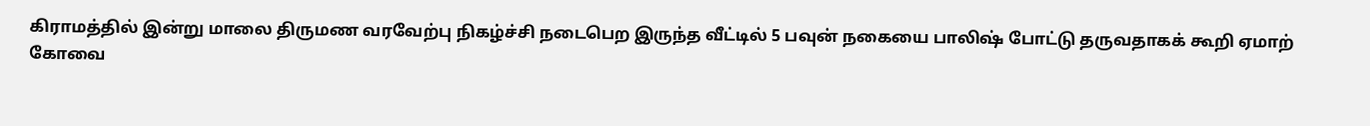கிராமத்தில் இன்று மாலை திருமண வரவேற்பு நிகழ்ச்சி நடைபெற இருந்த வீட்டில் 5 பவுன் நகையை பாலிஷ் போட்டு தருவதாகக் கூறி ஏமாற்
கோவை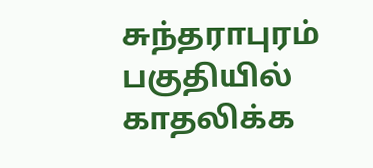சுந்தராபுரம் பகுதியில் காதலிக்க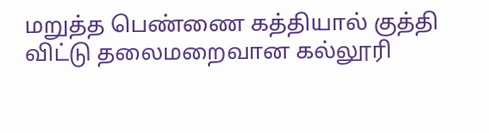மறுத்த பெண்ணை கத்தியால் குத்தி விட்டு தலைமறைவான கல்லூரி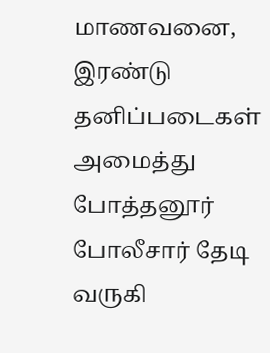மாணவனை, இரண்டு தனிப்படைகள் அமைத்து போத்தனூர் போலீசார் தேடி வருகி